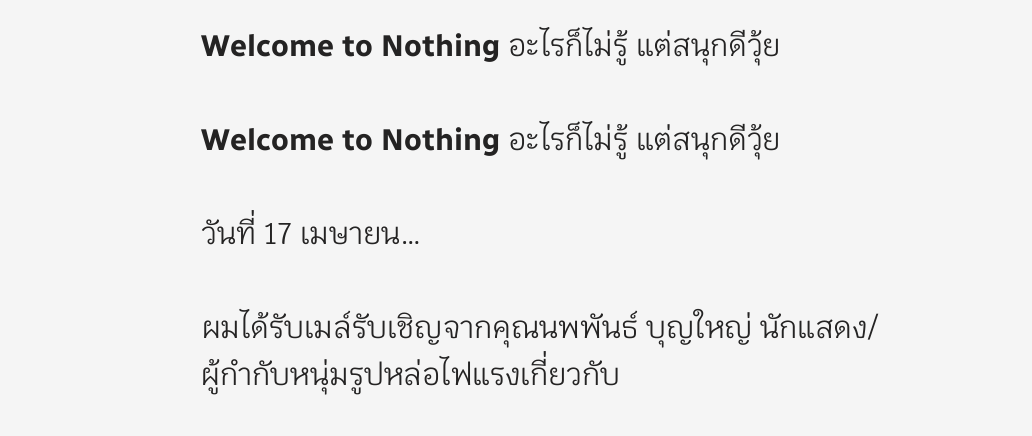Welcome to Nothing อะไรก็ไม่รู้ แต่สนุกดีวุ้ย

Welcome to Nothing อะไรก็ไม่รู้ แต่สนุกดีวุ้ย

วันที่ 17 เมษายน…

ผมได้รับเมล์รับเชิญจากคุณนพพันธ์ บุญใหญ่ นักแสดง/ผู้กำกับหนุ่มรูปหล่อไฟแรงเกี่ยวกับ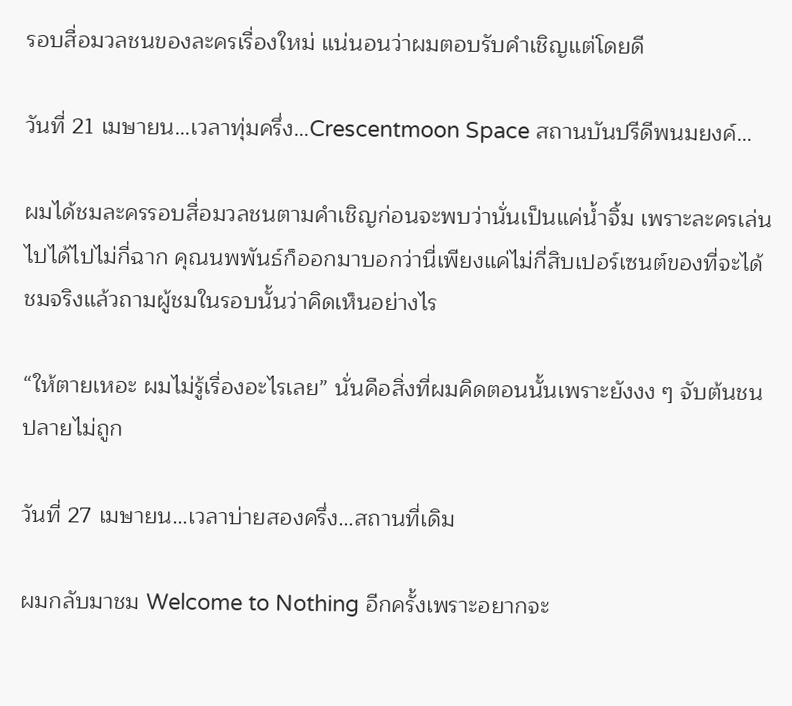รอบสื่อมวลชนของละครเรื่องใหม่ แน่นอนว่าผมตอบรับคำเชิญแต่โดยดี

วันที่ 21 เมษายน…เวลาทุ่มครึ่ง…Crescentmoon Space สถานบันปรีดีพนมยงค์…

ผมได้ชมละครรอบสื่อมวลชนตามคำเชิญก่อนจะพบว่านั่นเป็นแค่น้ำจิ้ม เพราะละครเล่นไปได้ไปไม่กี่ฉาก คุณนพพันธ์ก็ออกมาบอกว่านี่เพียงแค่ไม่กี่สิบเปอร์เซนต์ของที่จะได้ชมจริงแล้วถามผู้ชมในรอบนั้นว่าคิดเห็นอย่างไร

“ให้ตายเหอะ ผมไม่รู้เรื่องอะไรเลย” นั่นคือสิ่งที่ผมคิดตอนนั้นเพราะยังงง ๆ จับต้นชนปลายไม่ถูก

วันที่ 27 เมษายน…เวลาบ่ายสองครึ่ง…สถานที่เดิม

ผมกลับมาชม Welcome to Nothing อีกครั้งเพราะอยากจะ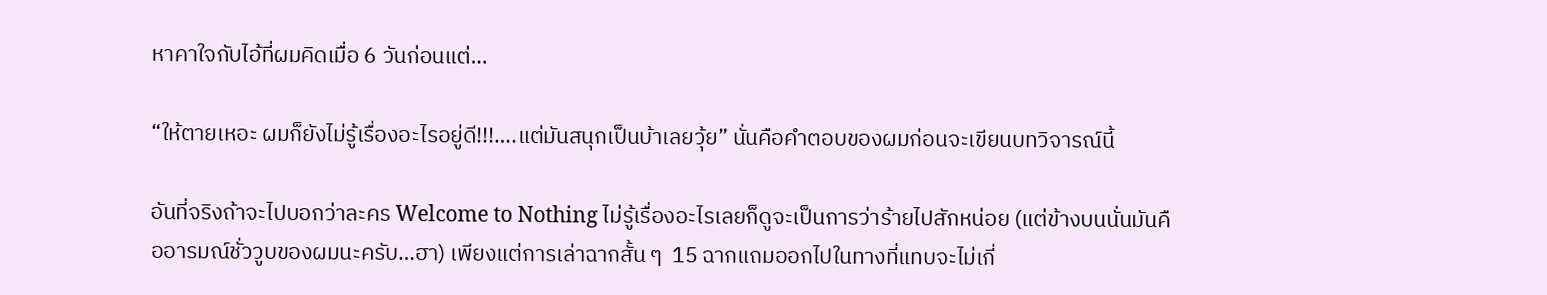หาคาใจกับไอ้ที่ผมคิดเมื่อ 6 วันก่อนแต่…

“ให้ตายเหอะ ผมก็ยังไม่รู้เรื่องอะไรอยู่ดี!!!….แต่มันสนุกเป็นบ้าเลยวุ้ย” นั่นคือคำตอบของผมก่อนจะเขียนบทวิจารณ์นี้

อันที่จริงถ้าจะไปบอกว่าละคร Welcome to Nothing ไม่รู้เรื่องอะไรเลยก็ดูจะเป็นการว่าร้ายไปสักหน่อย (แต่ข้างบนนั่นมันคืออารมณ์ชั่ววูบของผมนะครับ…ฮา) เพียงแต่การเล่าฉากสั้น ๆ  15 ฉากแถมออกไปในทางที่แทบจะไม่เกี่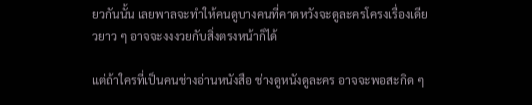ยวกันนั้น เลยพาลจะทำให้คนดูบางคนที่คาดหวังจะดูละครโครงเรื่องเดียวยาว ๆ อาจจะงงงวยกับสิ่งตรงหน้าก็ได้

แต่ถ้าใครที่เป็นคนช่างอ่านหนังสือ ช่างดูหนังดูละคร อาจจะพอสะกิด ๆ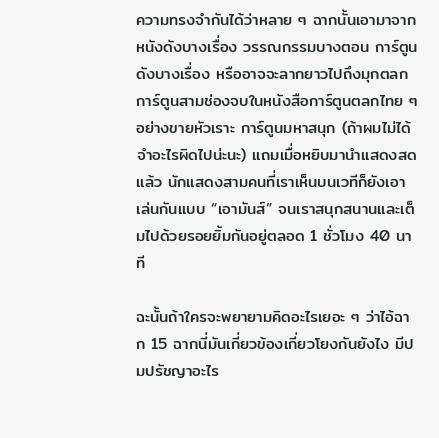ความทรงจำกันได้ว่าหลาย ๆ ฉากนั้นเอามาจากหนังดังบางเรื่อง วรรณกรรมบางตอน การ์ตูนดังบางเรื่อง หรืออาจจะลากยาวไปถึงมุกตลกการ์ตูนสามช่องจบในหนังสือการ์ตูนตลกไทย ๆ อย่างขายหัวเราะ การ์ตูนมหาสนุก (ถ้าผมไม่ได้จำอะไรผิดไปน่ะนะ) แถมเมื่อหยิบมานำแสดงสดแล้ว นักแสดงสามคนที่เราเห็นบนเวทีก็ยังเอาเล่นกันแบบ “เอามันส์” จนเราสนุกสนานและเต็มไปด้วยรอยยิ้มกันอยู่ตลอด 1 ชั่วโมง 40 นาที

ฉะนั้นถ้าใครจะพยายามคิดอะไรเยอะ ๆ ว่าไอ้ฉาก 15 ฉากนี่มันเกี่ยวข้องเกี่ยวโยงกันยังไง มีปมปรัชญาอะไร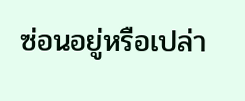ซ่อนอยู่หรือเปล่า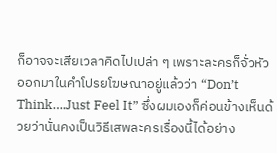ก็อาจจะเสียเวลาคิดไปเปล่า ๆ เพราะละครก็จั่วหัวออกมาในคำโปรยโฆษณาอยู่แล้วว่า “Don’t Think….Just Feel It” ซึ่งผมเองก็ค่อนข้างเห็นด้วยว่านั่นคงเป็นวิธีเสพละครเรื่องนี้ได้อย่าง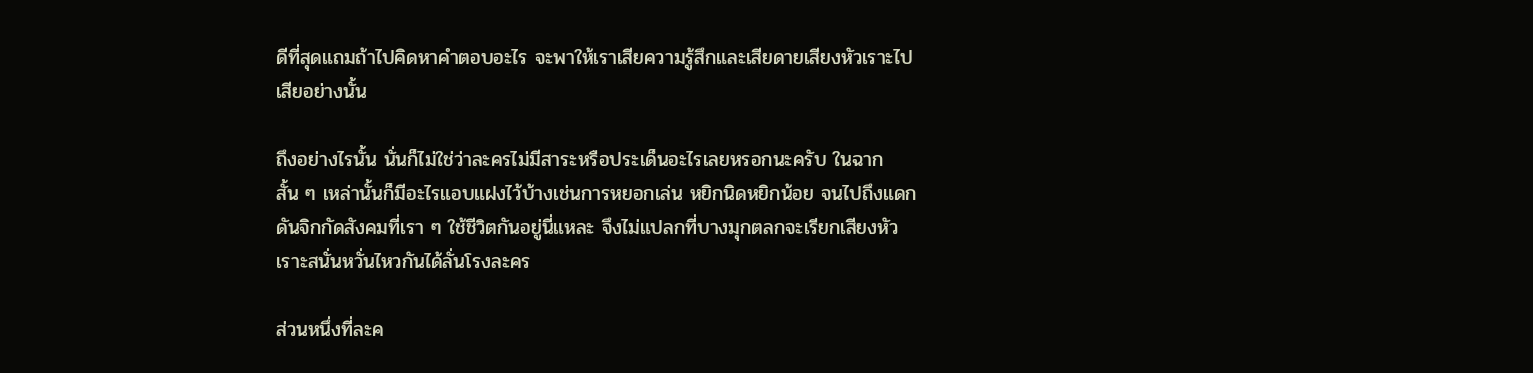ดีที่สุดแถมถ้าไปคิดหาคำตอบอะไร จะพาให้เราเสียความรู้สึกและเสียดายเสียงหัวเราะไปเสียอย่างนั้น

ถึงอย่างไรนั้น นั่นก็ไม่ใช่ว่าละครไม่มีสาระหรือประเด็นอะไรเลยหรอกนะครับ ในฉากสั้น ๆ เหล่านั้นก็มีอะไรแอบแฝงไว้บ้างเช่นการหยอกเล่น หยิกนิดหยิกน้อย จนไปถึงแดกดันจิกกัดสังคมที่เรา ๆ ใช้ชีวิตกันอยู่นี่แหละ จึงไม่แปลกที่บางมุกตลกจะเรียกเสียงหัวเราะสนั่นหวั่นไหวกันได้ลั่นโรงละคร

ส่วนหนึ่งที่ละค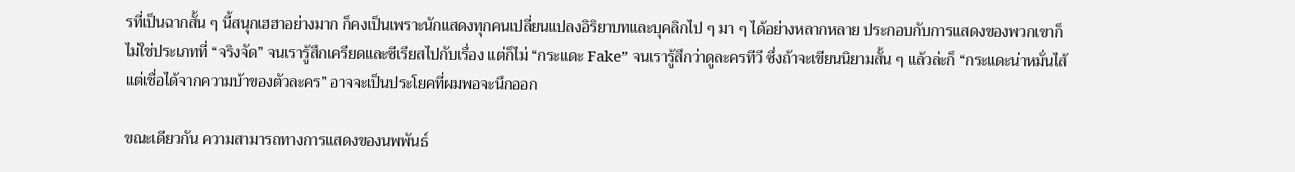รที่เป็นฉากสั้น ๆ นี้สนุกเฮฮาอย่างมาก ก็คงเป็นเพราะนักแสดงทุกคนเปลี่ยนแปลงอิริยาบทและบุคลิกไป ๆ มา ๆ ได้อย่างหลากหลาย ประกอบกับการแสดงของพวกเขาก็ไม่ใช่ประเภทที่ “จริงจัด” จนเรารู้สึกเครียดและซีเรียสไปกับเรื่อง แต่ก็ไม่ “กระแดะ Fake” จนเรารู้สึกว่าดูละครทีวี ซึ่งถ้าจะเขียนนิยามสั้น ๆ แล้วล่ะก็ “กระแดะน่าหมั่นไส้แต่เชื่อได้จากความบ้าของตัวละคร” อาจจะเป็นประโยคที่ผมพอจะนึกออก

ขณะเดียวกัน ความสามารถทางการแสดงของนพพันธ์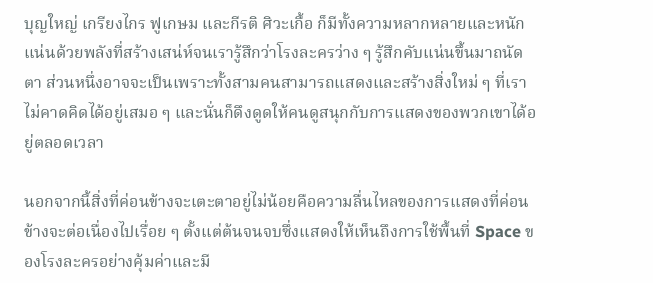บุญใหญ่ เกรียงไกร ฟูเกษม และกีรติ ศิวะเกื้อ ก็มีทั้งความหลากหลายและหนักแน่นด้วยพลังที่สร้างเสน่ห์จนเรารู้สึกว่าโรงละครว่าง ๆ รู้สึกคับแน่นขึ้นมาถนัดตา ส่วนหนึ่งอาจจะเป็นเพราะทั้งสามคนสามารถแสดงและสร้างสิ่งใหม่ ๆ ที่เราไม่คาดคิดได้อยู่เสมอ ๆ และนั่นก็ดึงดูดให้คนดูสนุกกับการแสดงของพวกเขาได้อยู่ตลอดเวลา

นอกจากนี้สิ่งที่ค่อนข้างจะเตะตาอยู่ไม่น้อยคือความลื่นไหลของการแสดงที่ค่อนข้างจะต่อเนื่องไปเรื่อย ๆ ตั้งแต่ต้นจนจบซึ่งแสดงให้เห็นถึงการใช้พื้นที่ Space ของโรงละครอย่างคุ้มค่าและมี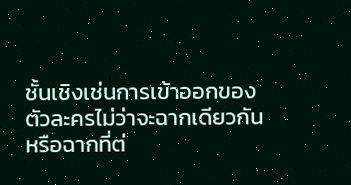ชั้นเชิงเช่นการเข้าออกของตัวละครไม่ว่าจะฉากเดียวกันหรือฉากที่ต่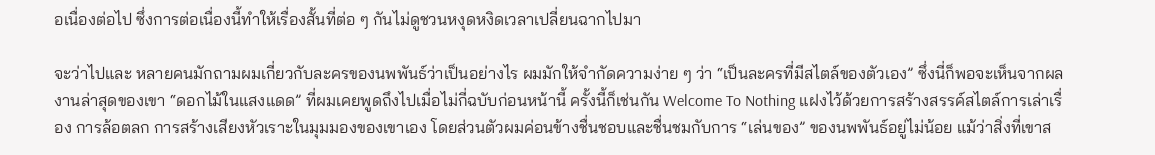อเนื่องต่อไป ซึ่งการต่อเนื่องนี้ทำให้เรื่องสั้นที่ต่อ ๆ กันไม่ดูชวนหงุดหงิดเวลาเปลี่ยนฉากไปมา

จะว่าไปและ หลายคนมักถามผมเกี่ยวกับละครของนพพันธ์ว่าเป็นอย่างไร ผมมักให้จำกัดความง่าย ๆ ว่า “เป็นละครที่มีสไตล์ของตัวเอง” ซึ่งนี่ก็พอจะเห็นจากผลงานล่าสุดของเขา “ดอกไม้ในแสงแดด” ที่ผมเคยพูดถึงไปเมื่อไม่กี่ฉบับก่อนหน้านี้ ครั้งนี้ก็เช่นกัน Welcome To Nothing แฝงไว้ด้วยการสร้างสรรค์สไตล์การเล่าเรื่อง การล้อตลก การสร้างเสียงหัวเราะในมุมมองของเขาเอง โดยส่วนตัวผมค่อนข้างชื่นชอบและชื่นชมกับการ “เล่นของ” ของนพพันธ์อยู่ไม่น้อย แม้ว่าสิ่งที่เขาส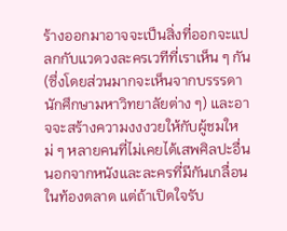ร้างออกมาอาจจะเป็นสิ่งที่ออกจะแปลกกับแวดวงละครเวทีที่เราเห็น ๆ กัน (ซึ่งโดยส่วนมากจะเห็นจากบรรรดานักศึกษามหาวิทยาลัยต่าง ๆ) และอาจจะสร้างความงงงวยให้กับผู้ชมใหม่ ๆ หลายคนที่ไม่เคยได้เสพศิลปะอื่นนอกจากหนังและละครที่มีกันเกลื่อนในท้องตลาด แต่ถ้าเปิดใจรับ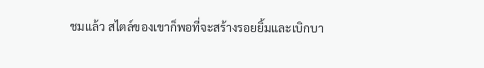ชมแล้ว สไตล์ของเขาก็พอที่จะสร้างรอยยิ้มและเบิกบา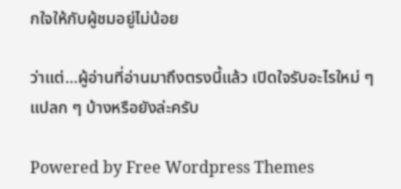กใจให้กับผู้ชมอยู่ไม่น้อย

ว่าแต่…ผู้อ่านที่อ่านมาถึงตรงนี้แล้ว เปิดใจรับอะไรใหม่ ๆ แปลก ๆ บ้างหรือยังล่ะครับ

Powered by Free Wordpress Themes